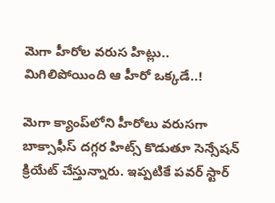మెగా హీరోల వరుస హిట్లు.. మిగిలిపోయింది ఆ హీరో ఒక్కడే..!

మెగా క్యాంప్‌లోని హీరోలు వరుసగా బాక్సాఫీస్ దగ్గర హిట్స్ కొడుతూ సెన్సేషన్ క్రియేట్ చేస్తున్నారు. ఇప్పటికే పవర్ స్టార్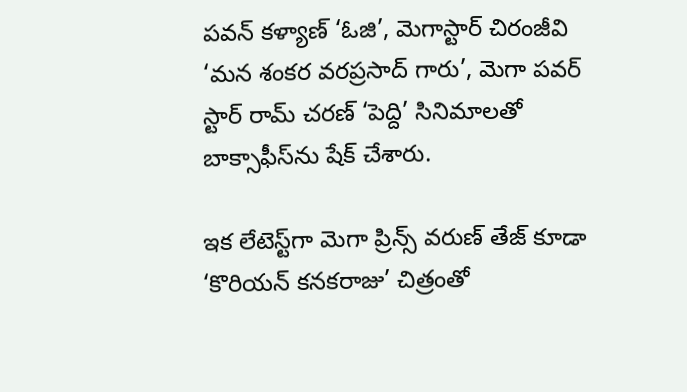పవన్ కళ్యాణ్ ‘ఓజి’, మెగాస్టార్ చిరంజీవి ‘మన శంకర వరప్రసాద్ గారు’, మెగా పవర్ స్టార్ రామ్ చరణ్ ‘పెద్ది’ సినిమాలతో బాక్సాఫీస్‌ను షేక్ చేశారు.

ఇక లేటెస్ట్‌గా మెగా ప్రిన్స్ వరుణ్ తేజ్ కూడా ‘కొరియన్ కనకరాజు’ చిత్రంతో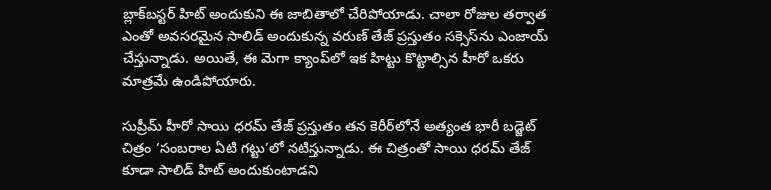బ్లాక్‌బస్టర్ హిట్ అందుకుని ఈ జాబితాలో చేరిపోయాడు. చాలా రోజుల తర్వాత ఎంతో అవసరమైన సాలిడ్ అందుకున్న వరుణ్ తేజ్ ప్రస్తుతం సక్సెస్‌ను ఎంజాయ్ చేస్తున్నాడు. అయితే, ఈ మెగా క్యాంప్‌లో ఇక హిట్టు కొట్టాల్సిన హీరో ఒకరు మాత్రమే ఉండిపోయారు.

సుప్రీమ్ హీరో సాయి ధరమ్ తేజ్ ప్రస్తుతం తన కెరీర్‌లోనే అత్యంత భారీ బడ్జెట్ చిత్రం ‘సంబరాల ఏటి గట్టు’లో నటిస్తున్నాడు. ఈ చిత్రంతో సాయి ధరమ్ తేజ్ కూడా సాలిడ్ హిట్ అందుకుంటాడని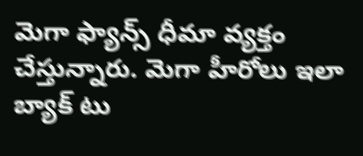మెగా ఫ్యాన్స్ ధీమా వ్యక్తం చేస్తున్నారు. మెగా హీరోలు ఇలా బ్యాక్ టు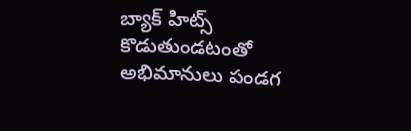బ్యాక్ హిట్స్ కొడుతుండటంతో అభిమానులు పండగ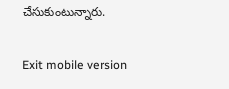చేసుకుంటున్నారు.

Exit mobile version